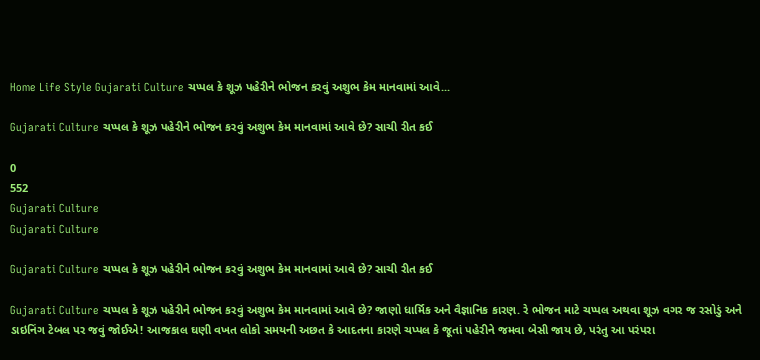Home Life Style Gujarati Culture ચપ્પલ કે શૂઝ પહેરીને ભોજન કરવું અશુભ કેમ માનવામાં આવે...

Gujarati Culture ચપ્પલ કે શૂઝ પહેરીને ભોજન કરવું અશુભ કેમ માનવામાં આવે છે? સાચી રીત કઈ

0
552
Gujarati Culture
Gujarati Culture

Gujarati Culture ચપ્પલ કે શૂઝ પહેરીને ભોજન કરવું અશુભ કેમ માનવામાં આવે છે? સાચી રીત કઈ

Gujarati Culture ચપ્પલ કે શૂઝ પહેરીને ભોજન કરવું અશુભ કેમ માનવામાં આવે છે? જાણો ધાર્મિક અને વૈજ્ઞાનિક કારણ. રે ભોજન માટે ચપ્પલ અથવા શૂઝ વગર જ રસોડું અને ડાઇનિંગ ટેબલ પર જવું જોઈએ! આજકાલ ઘણી વખત લોકો સમયની અછત કે આદતના કારણે ચપ્પલ કે જૂતાં પહેરીને જમવા બેસી જાય છે, પરંતુ આ પરંપરા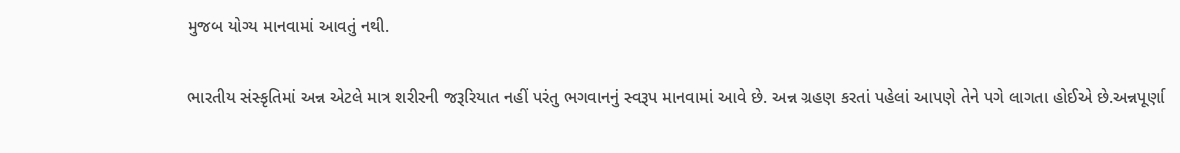મુજબ યોગ્ય માનવામાં આવતું નથી.

ભારતીય સંસ્કૃતિમાં અન્ન એટલે માત્ર શરીરની જરૂરિયાત નહીં પરંતુ ભગવાનનું સ્વરૂપ માનવામાં આવે છે. અન્ન ગ્રહણ કરતાં પહેલાં આપણે તેને પગે લાગતા હોઈએ છે.અન્નપૂર્ણા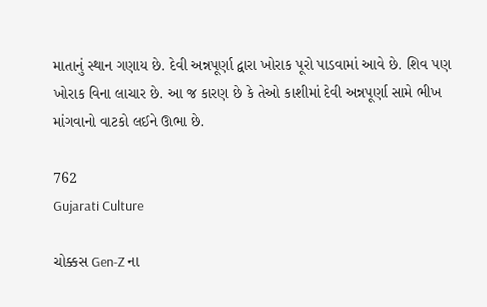માતાનું સ્થાન ગણાય છે. દેવી અન્નપૂર્ણા દ્વારા ખોરાક પૂરો પાડવામાં આવે છે. શિવ પણ ખોરાક વિના લાચાર છે. આ જ કારણ છે કે તેઓ કાશીમાં દેવી અન્નપૂર્ણા સામે ભીખ માંગવાનો વાટકો લઈને ઊભા છે.

762
Gujarati Culture

ચોક્કસ Gen-Z ના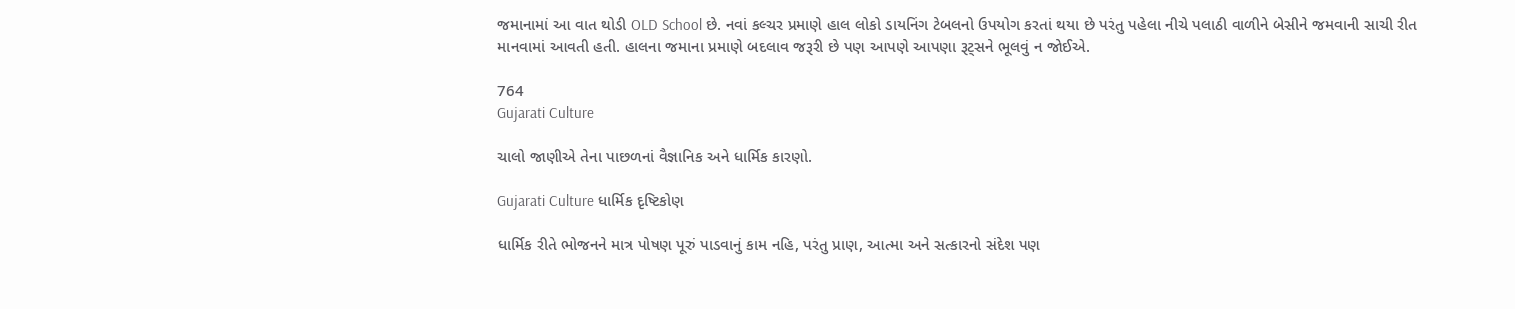જમાનામાં આ વાત થોડી OLD School છે. નવાં કલ્ચર પ્રમાણે હાલ લોકો ડાયનિંગ ટેબલનો ઉપયોગ કરતાં થયા છે પરંતુ પહેલા નીચે પલાઠી વાળીને બેસીને જમવાની સાચી રીત માનવામાં આવતી હતી. હાલના જમાના પ્રમાણે બદલાવ જરૂરી છે પણ આપણે આપણા રૂટ્સને ભૂલવું ન જોઈએ.

764
Gujarati Culture

ચાલો જાણીએ તેના પાછળનાં વૈજ્ઞાનિક અને ધાર્મિક કારણો.

Gujarati Culture ધાર્મિક દૃષ્ટિકોણ

ધાર્મિક રીતે ભોજનને માત્ર પોષણ પૂરું પાડવાનું કામ નહિ, પરંતુ પ્રાણ, આત્મા અને સત્કારનો સંદેશ પણ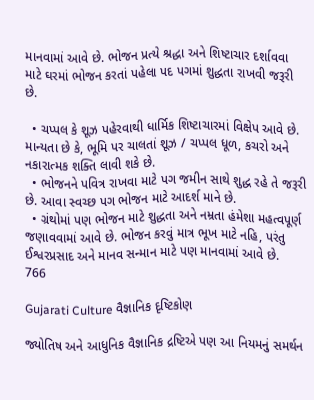માનવામાં આવે છે. ભોજન પ્રત્યે શ્રદ્ધા અને શિષ્ટાચાર દર્શાવવા માટે ઘરમાં ભોજન કરતાં પહેલા પદ પગમાં શુદ્ધતા રાખવી જરૂરી છે.

  • ચપ્પલ કે શૂઝ પહેરવાથી ધાર્મિક શિષ્ટાચારમાં વિક્ષેપ આવે છે. માન્યતા છે કે, ભૂમિ પર ચાલતાં શૂઝ / ચપ્પલ ધૂળ, કચરો અને નકારાત્મક શક્તિ લાવી શકે છે.
  • ભોજનને પવિત્ર રાખવા માટે પગ જમીન સાથે શુદ્ધ રહે તે જરૂરી છે. આવા સ્વચ્છ પગ ભોજન માટે આદર્શ માને છે.
  • ગ્રંથોમાં પણ ભોજન માટે શુદ્ધતા અને નમ્રતા હંમેશા મહત્વપૂર્ણ જણાવવામાં આવે છે. ભોજન કરવું માત્ર ભૂખ માટે નહિ, પરંતુ ઈશ્વરપ્રસાદ અને માનવ સન્માન માટે પણ માનવામાં આવે છે.
766

Gujarati Culture વૈજ્ઞાનિક દૃષ્ટિકોણ

જ્યોતિષ અને આધુનિક વૈજ્ઞાનિક દ્રષ્ટિએ પણ આ નિયમનું સમર્થન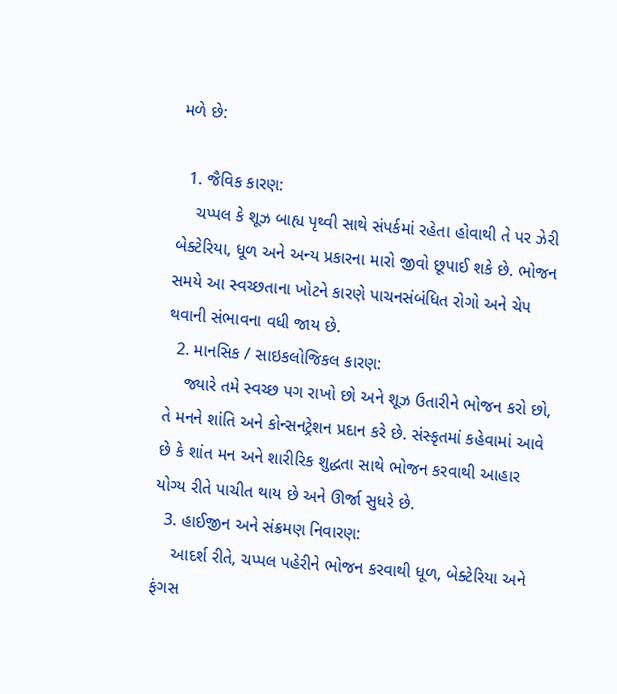મળે છે:

  1. જૈવિક કારણ:
    ચપ્પલ કે શૂઝ બાહ્ય પૃથ્વી સાથે સંપર્કમાં રહેતા હોવાથી તે પર ઝેરી બેક્ટેરિયા, ધૂળ અને અન્ય પ્રકારના મારો જીવો છૂપાઈ શકે છે. ભોજન સમયે આ સ્વચ્છતાના ખોટને કારણે પાચનસંબંધિત રોગો અને ચેપ થવાની સંભાવના વધી જાય છે.
  2. માનસિક / સાઇકલોજિકલ કારણ:
    જ્યારે તમે સ્વચ્છ પગ રાખો છો અને શૂઝ ઉતારીને ભોજન કરો છો, તે મનને શાંતિ અને કોન્સનટ્રેશન પ્રદાન કરે છે. સંસ્કૃતમાં કહેવામાં આવે છે કે શાંત મન અને શારીરિક શુદ્ધતા સાથે ભોજન કરવાથી આહાર યોગ્ય રીતે પાચીત થાય છે અને ઊર્જા સુધરે છે.
  3. હાઈજીન અને સંક્રમણ નિવારણ:
    આદર્શ રીતે, ચપ્પલ પહેરીને ભોજન કરવાથી ધૂળ, બેક્ટેરિયા અને ફંગસ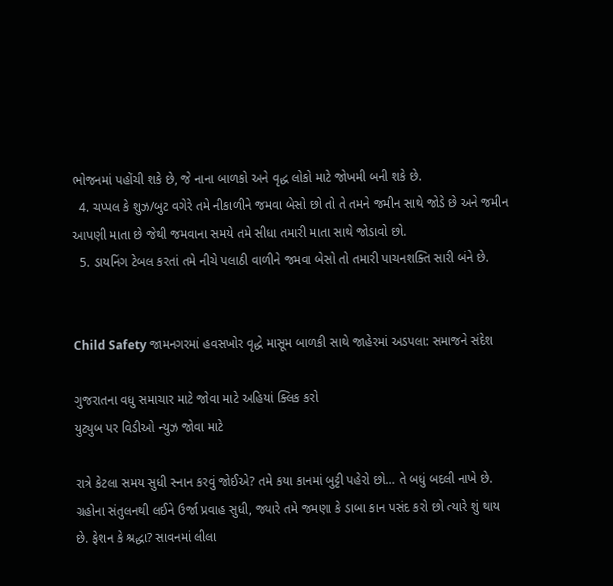ભોજનમાં પહોંચી શકે છે, જે નાના બાળકો અને વૃદ્ધ લોકો માટે જોખમી બની શકે છે.
  4. ચપ્પલ કે શુઝ/બુટ વગેરે તમે નીકાળીને જમવા બેસો છો તો તે તમને જમીન સાથે જોડે છે અને જમીન આપણી માતા છે જેથી જમવાના સમયે તમે સીધા તમારી માતા સાથે જોડાવો છો.
  5. ડાયનિંગ ટેબલ કરતાં તમે નીચે પલાઠી વાળીને જમવા બેસો તો તમારી પાચનશક્તિ સારી બંને છે.


Child Safety જામનગરમાં હવસખોર વૃદ્ધે માસૂમ બાળકી સાથે જાહેરમાં અડપલા: સમાજને સંદેશ

ગુજરાતના વધુ સમાચાર માટે જોવા માટે અહિયાં ક્લિક કરો
યુટ્યુબ પર વિડીઓ ન્યુઝ જોવા માટે

રાત્રે કેટલા સમય સુધી સ્નાન કરવું જોઈએ? તમે કયા કાનમાં બુટ્ટી પહેરો છો… તે બધું બદલી નાખે છે. ગ્રહોના સંતુલનથી લઈને ઉર્જા પ્રવાહ સુધી, જ્યારે તમે જમણા કે ડાબા કાન પસંદ કરો છો ત્યારે શું થાય છે. ફેશન કે શ્રદ્ધા? સાવનમાં લીલા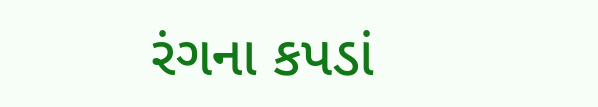રંગના કપડાં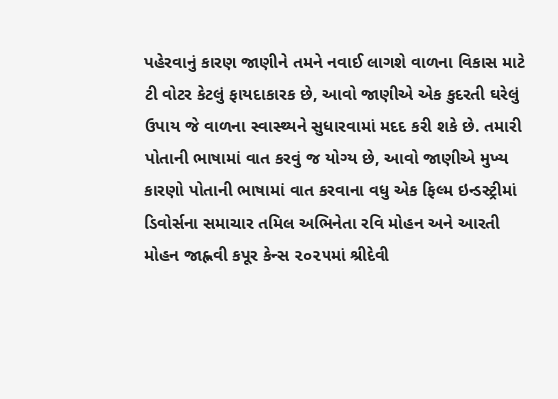પહેરવાનું કારણ જાણીને તમને નવાઈ લાગશે વાળના વિકાસ માટે ટી વોટર કેટલું ફાયદાકારક છે, આવો જાણીએ એક કુદરતી ઘરેલું ઉપાય જે વાળના સ્વાસ્થ્યને સુધારવામાં મદદ કરી શકે છે. તમારી પોતાની ભાષામાં વાત કરવું જ યોગ્ય છે, આવો જાણીએ મુખ્ય કારણો પોતાની ભાષામાં વાત કરવાના વધુ એક ફિલ્મ ઇન્ડસ્ટ્રીમાં ડિવોર્સના સમાચાર તમિલ અભિનેતા રવિ મોહન અને આરતી મોહન જાહ્નવી કપૂર કેન્સ ૨૦૨૫માં શ્રીદેવી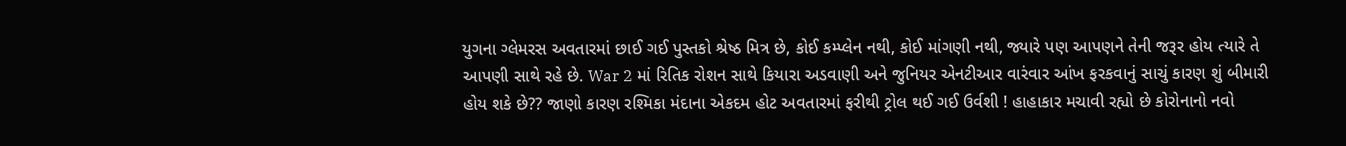યુગના ગ્લેમરસ અવતારમાં છાઈ ગઈ પુસ્તકો શ્રેષ્ઠ મિત્ર છે, કોઈ કમ્પ્લેન નથી, કોઈ માંગણી નથી, જ્યારે પણ આપણને તેની જરૂર હોય ત્યારે તે આપણી સાથે રહે છે. War 2 માં રિતિક રોશન સાથે કિયારા અડવાણી અને જુનિયર એનટીઆર વારંવાર આંખ ફરકવાનું સાચું કારણ શું બીમારી હોય શકે છે?? જાણો કારણ રશ્મિકા મંદાના એકદમ હોટ અવતારમાં ફરીથી ટ્રોલ થઈ ગઈ ઉર્વશી ! હાહાકાર મચાવી રહ્યો છે કોરોનાનો નવો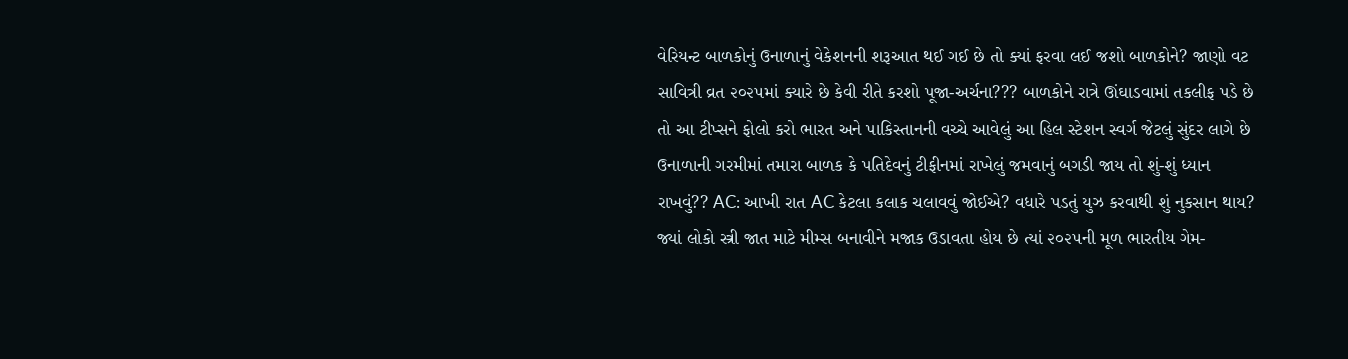વેરિયન્ટ બાળકોનું ઉનાળાનું વેકેશનની શરૂઆત થઈ ગઈ છે તો ક્યાં ફરવા લઈ જશો બાળકોને? જાણો વટ સાવિત્રી વ્રત ૨૦૨૫માં ક્યારે છે કેવી રીતે કરશો પૂજા-અર્ચના??? બાળકોને રાત્રે ઊંઘાડવામાં તકલીફ પડે છે તો આ ટીપ્સને ફોલો કરો ભારત અને પાકિસ્તાનની વચ્ચે આવેલું આ હિલ સ્ટેશન સ્વર્ગ જેટલું સુંદર લાગે છે ઉનાળાની ગરમીમાં તમારા બાળક કે પતિદેવનું ટીફીનમાં રાખેલું જમવાનું બગડી જાય તો શું-શું ધ્યાન રાખવું?? AC: આખી રાત AC કેટલા કલાક ચલાવવું જોઈએ? વધારે પડતું યુઝ કરવાથી શું નુકસાન થાય? જ્યાં લોકો સ્ત્રી જાત માટે મીમ્સ બનાવીને મજાક ઉડાવતા હોય છે ત્યાં ૨૦૨૫ની મૂળ ભારતીય ગેમ-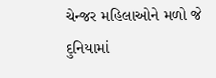ચેન્જર મહિલાઓને મળો જે દુનિયામાં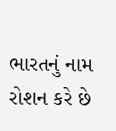ભારતનું નામ રોશન કરે છે